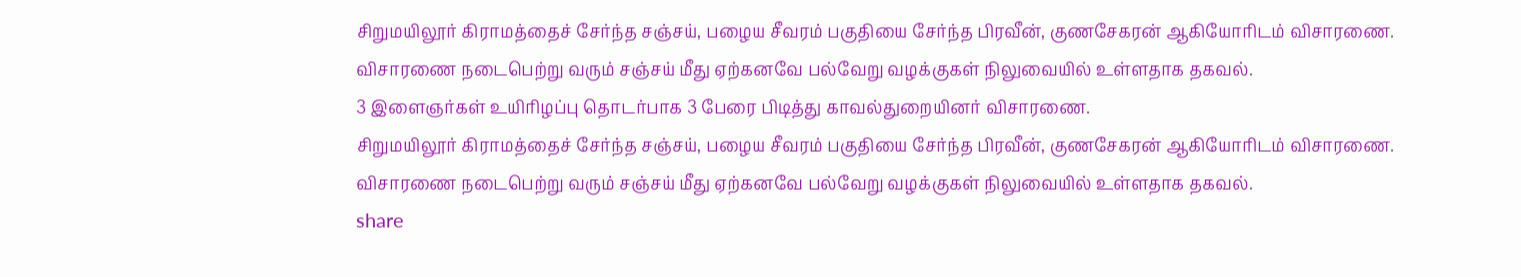சிறுமயிலூர் கிராமத்தைச் சேர்ந்த சஞ்சய், பழைய சீவரம் பகுதியை சேர்ந்த பிரவீன், குணசேகரன் ஆகியோரிடம் விசாரணை.
விசாரணை நடைபெற்று வரும் சஞ்சய் மீது ஏற்கனவே பல்வேறு வழக்குகள் நிலுவையில் உள்ளதாக தகவல்.
3 இளைஞர்கள் உயிரிழப்பு தொடர்பாக 3 பேரை பிடித்து காவல்துறையினர் விசாரணை.
சிறுமயிலூர் கிராமத்தைச் சேர்ந்த சஞ்சய், பழைய சீவரம் பகுதியை சேர்ந்த பிரவீன், குணசேகரன் ஆகியோரிடம் விசாரணை.
விசாரணை நடைபெற்று வரும் சஞ்சய் மீது ஏற்கனவே பல்வேறு வழக்குகள் நிலுவையில் உள்ளதாக தகவல்.
share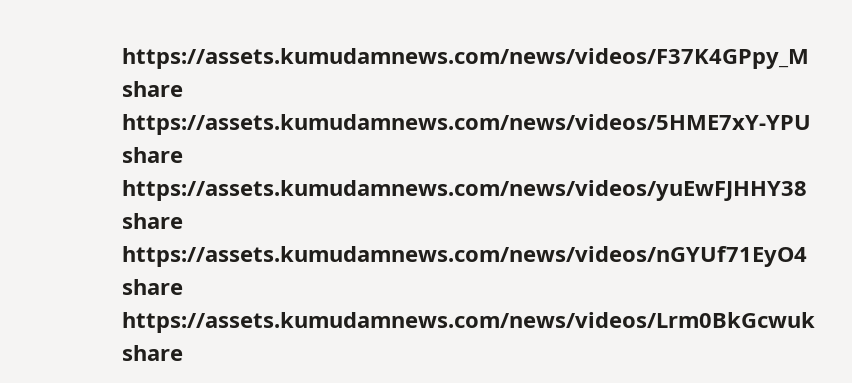https://assets.kumudamnews.com/news/videos/F37K4GPpy_M
share
https://assets.kumudamnews.com/news/videos/5HME7xY-YPU
share
https://assets.kumudamnews.com/news/videos/yuEwFJHHY38
share
https://assets.kumudamnews.com/news/videos/nGYUf71EyO4
share
https://assets.kumudamnews.com/news/videos/Lrm0BkGcwuk
share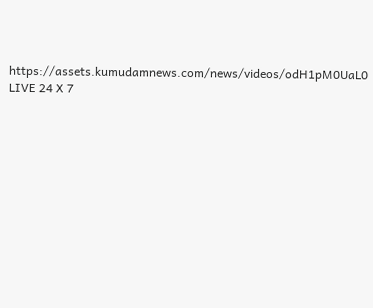https://assets.kumudamnews.com/news/videos/odH1pM0UaL0
LIVE 24 X 7